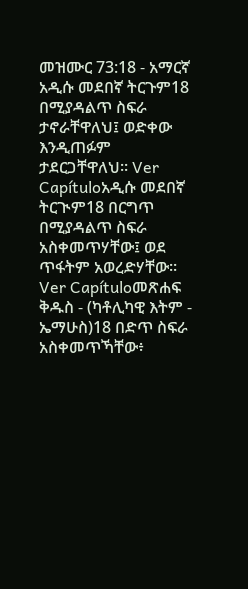መዝሙር 73:18 - አማርኛ አዲሱ መደበኛ ትርጉም18 በሚያዳልጥ ስፍራ ታኖራቸዋለህ፤ ወድቀው እንዲጠፉም ታደርጋቸዋለህ። Ver Capítuloአዲሱ መደበኛ ትርጒም18 በርግጥ በሚያዳልጥ ስፍራ አስቀመጥሃቸው፤ ወደ ጥፋትም አወረድሃቸው። Ver Capítuloመጽሐፍ ቅዱስ - (ካቶሊካዊ እትም - ኤማሁስ)18 በድጥ ስፍራ አስቀመጥኻቸው፥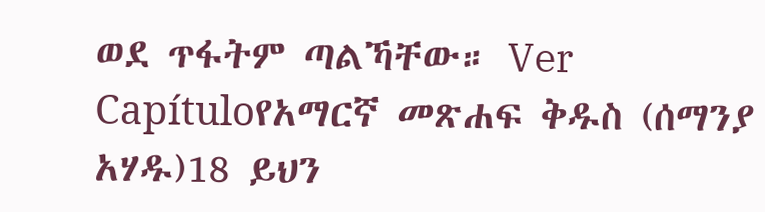ወደ ጥፋትም ጣልኻቸው። Ver Capítuloየአማርኛ መጽሐፍ ቅዱስ (ሰማንያ አሃዱ)18 ይህን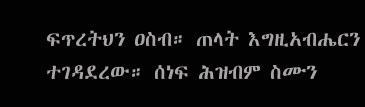ፍጥረትህን ዐስብ። ጠላት እግዚአብሔርን ተገዳደረው። ሰነፍ ሕዝብም ስሙን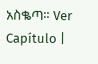አስቈጣ። Ver Capítulo |